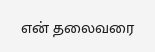என் தலைவரை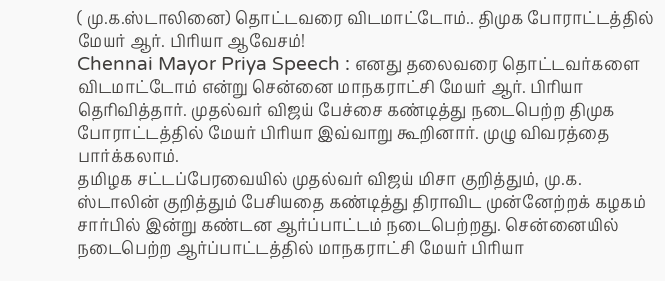( மு.க.ஸ்டாலினை) தொட்டவரை விடமாட்டோம்.. திமுக போராட்டத்தில் மேயர் ஆர். பிரியா ஆவேசம்!
Chennai Mayor Priya Speech : எனது தலைவரை தொட்டவர்களை விடமாட்டோம் என்று சென்னை மாநகராட்சி மேயர் ஆர். பிரியா தெரிவித்தார். முதல்வர் விஜய் பேச்சை கண்டித்து நடைபெற்ற திமுக போராட்டத்தில் மேயர் பிரியா இவ்வாறு கூறினார். முழு விவரத்தை பார்க்கலாம்.
தமிழக சட்டப்பேரவையில் முதல்வர் விஜய் மிசா குறித்தும், மு.க. ஸ்டாலின் குறித்தும் பேசியதை கண்டித்து திராவிட முன்னேற்றக் கழகம் சார்பில் இன்று கண்டன ஆர்ப்பாட்டம் நடைபெற்றது. சென்னையில் நடைபெற்ற ஆர்ப்பாட்டத்தில் மாநகராட்சி மேயர் பிரியா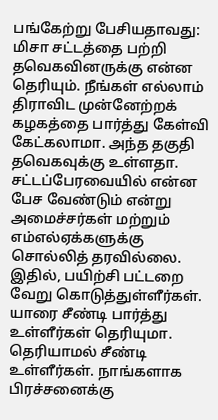பங்கேற்று பேசியதாவது: மிசா சட்டத்தை பற்றி தவெகவினருக்கு என்ன தெரியும். நீங்கள் எல்லாம் திராவிட முன்னேற்றக் கழகத்தை பார்த்து கேள்வி கேட்கலாமா. அந்த தகுதி தவெகவுக்கு உள்ளதா. சட்டப்பேரவையில் என்ன பேச வேண்டும் என்று அமைச்சர்கள் மற்றும் எம்எல்ஏக்களுக்கு சொல்லித் தரவில்லை. இதில், பயிற்சி பட்டறை வேறு கொடுத்துள்ளீர்கள். யாரை சீண்டி பார்த்து உள்ளீர்கள் தெரியுமா. தெரியாமல் சீண்டி உள்ளீர்கள். நாங்களாக பிரச்சனைக்கு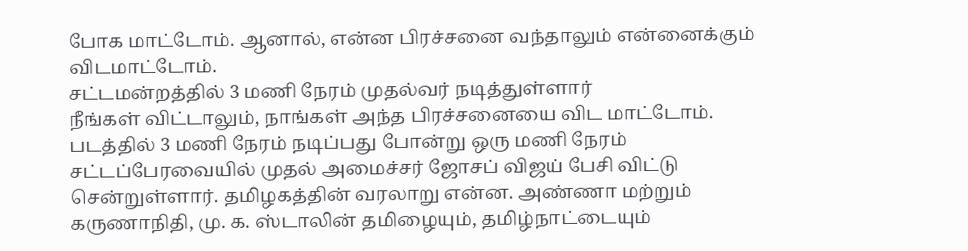போக மாட்டோம். ஆனால், என்ன பிரச்சனை வந்தாலும் என்னைக்கும் விடமாட்டோம்.
சட்டமன்றத்தில் 3 மணி நேரம் முதல்வர் நடித்துள்ளார்
நீங்கள் விட்டாலும், நாங்கள் அந்த பிரச்சனையை விட மாட்டோம். படத்தில் 3 மணி நேரம் நடிப்பது போன்று ஒரு மணி நேரம் சட்டப்பேரவையில் முதல் அமைச்சர் ஜோசப் விஜய் பேசி விட்டு சென்றுள்ளார். தமிழகத்தின் வரலாறு என்ன. அண்ணா மற்றும் கருணாநிதி, மு. க. ஸ்டாலின் தமிழையும், தமிழ்நாட்டையும்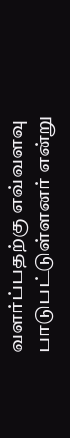வளர்ப்பதற்கு எவ்வளவு பாடுபட்டுள்ளனர் என்று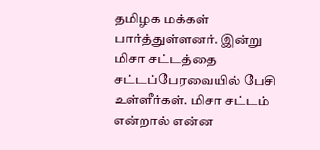தமிழக மக்கள் பார்த்துள்ளனர். இன்று மிசா சட்டத்தை சட்டப்பேரவையில் பேசி உள்ளீர்கள். மிசா சட்டம் என்றால் என்ன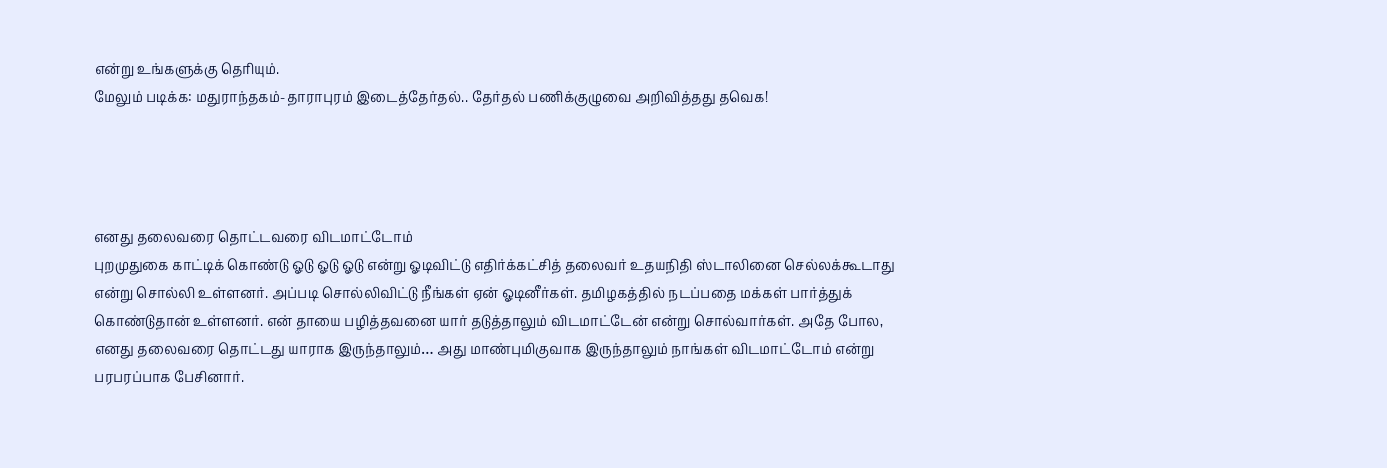என்று உங்களுக்கு தெரியும்.
மேலும் படிக்க: மதுராந்தகம்-தாராபுரம் இடைத்தேர்தல்.. தேர்தல் பணிக்குழுவை அறிவித்தது தவெக!




எனது தலைவரை தொட்டவரை விடமாட்டோம்
புறமுதுகை காட்டிக் கொண்டு ஓடு ஓடு ஓடு என்று ஓடிவிட்டு எதிர்க்கட்சித் தலைவர் உதயநிதி ஸ்டாலினை செல்லக்கூடாது என்று சொல்லி உள்ளனர். அப்படி சொல்லிவிட்டு நீங்கள் ஏன் ஓடினீர்கள். தமிழகத்தில் நடப்பதை மக்கள் பார்த்துக் கொண்டுதான் உள்ளனர். என் தாயை பழித்தவனை யார் தடுத்தாலும் விடமாட்டேன் என்று சொல்வார்கள். அதே போல, எனது தலைவரை தொட்டது யாராக இருந்தாலும்… அது மாண்புமிகுவாக இருந்தாலும் நாங்கள் விடமாட்டோம் என்று பரபரப்பாக பேசினார்.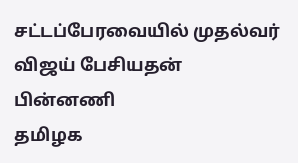சட்டப்பேரவையில் முதல்வர் விஜய் பேசியதன் பின்னணி
தமிழக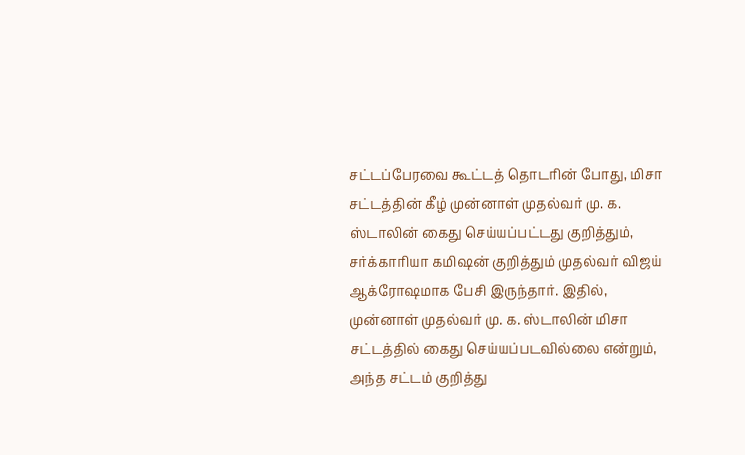சட்டப்பேரவை கூட்டத் தொடரின் போது, மிசா சட்டத்தின் கீழ் முன்னாள் முதல்வர் மு. க. ஸ்டாலின் கைது செய்யப்பட்டது குறித்தும், சர்க்காரியா கமிஷன் குறித்தும் முதல்வர் விஜய் ஆக்ரோஷமாக பேசி இருந்தார். இதில், முன்னாள் முதல்வர் மு. க. ஸ்டாலின் மிசா சட்டத்தில் கைது செய்யப்படவில்லை என்றும், அந்த சட்டம் குறித்து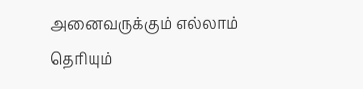அனைவருக்கும் எல்லாம் தெரியும்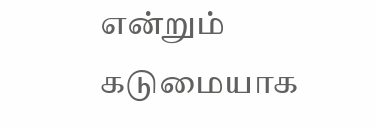என்றும் கடுமையாக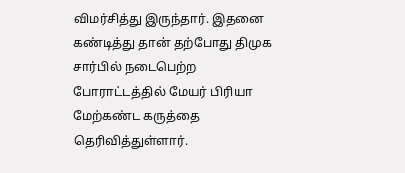விமர்சித்து இருந்தார். இதனை கண்டித்து தான் தற்போது திமுக சார்பில் நடைபெற்ற போராட்டத்தில் மேயர் பிரியா மேற்கண்ட கருத்தை தெரிவித்துள்ளார்.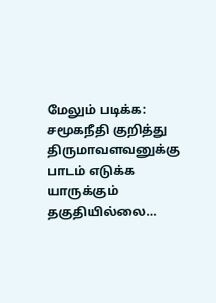மேலும் படிக்க: சமூகநீதி குறித்து திருமாவளவனுக்கு பாடம் எடுக்க யாருக்கும் தகுதியில்லை…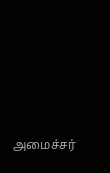அமைச்சர்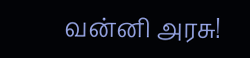வன்னி அரசு!